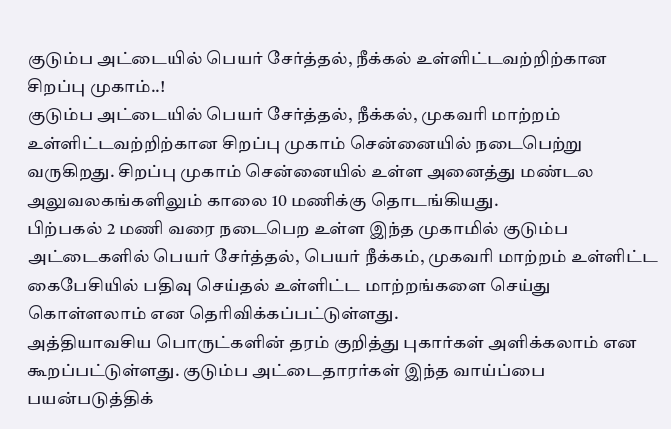குடும்ப அட்டையில் பெயர் சேர்த்தல், நீக்கல் உள்ளிட்டவற்றிற்கான சிறப்பு முகாம்..!
குடும்ப அட்டையில் பெயர் சேர்த்தல், நீக்கல், முகவரி மாற்றம் உள்ளிட்டவற்றிற்கான சிறப்பு முகாம் சென்னையில் நடைபெற்று வருகிறது. சிறப்பு முகாம் சென்னையில் உள்ள அனைத்து மண்டல அலுவலகங்களிலும் காலை 10 மணிக்கு தொடங்கியது.
பிற்பகல் 2 மணி வரை நடைபெற உள்ள இந்த முகாமில் குடும்ப அட்டைகளில் பெயர் சேர்த்தல், பெயர் நீக்கம், முகவரி மாற்றம் உள்ளிட்ட கைபேசியில் பதிவு செய்தல் உள்ளிட்ட மாற்றங்களை செய்து கொள்ளலாம் என தெரிவிக்கப்பட்டுள்ளது.
அத்தியாவசிய பொருட்களின் தரம் குறித்து புகார்கள் அளிக்கலாம் என கூறப்பட்டுள்ளது. குடும்ப அட்டைதாரர்கள் இந்த வாய்ப்பை பயன்படுத்திக்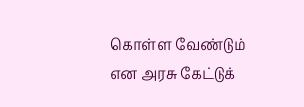கொள்ள வேண்டும் என அரசு கேட்டுக்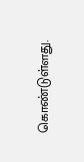கொண்டுள்ளது.